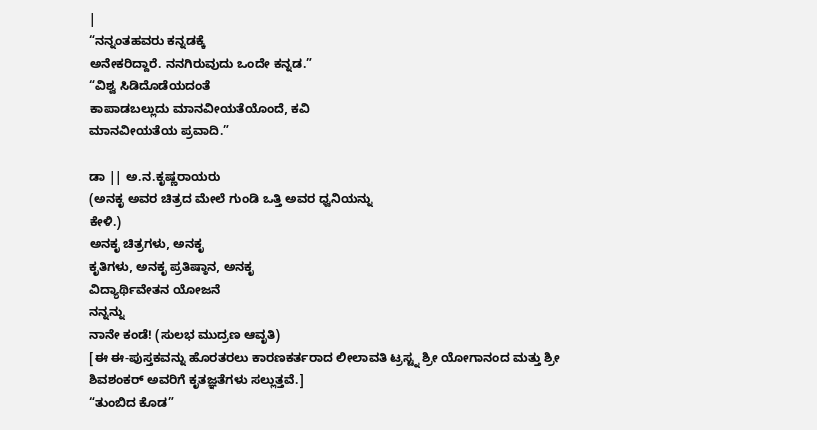|
“ನನ್ನಂತಹವರು ಕನ್ನಡಕ್ಕೆ
ಅನೇಕರಿದ್ದಾರೆ. ನನಗಿರುವುದು ಒಂದೇ ಕನ್ನಡ.”
“ವಿಶ್ವ ಸಿಡಿದೊಡೆಯದಂತೆ
ಕಾಪಾಡಬಲ್ಲುದು ಮಾನವೀಯತೆಯೊಂದೆ, ಕವಿ
ಮಾನವೀಯತೆಯ ಪ್ರವಾದಿ.”

ಡಾ || ಅ.ನ.ಕೃಷ್ಣರಾಯರು
(ಅನಕೃ ಅವರ ಚಿತ್ರದ ಮೇಲೆ ಗುಂಡಿ ಒತ್ತಿ ಅವರ ಧ್ವನಿಯನ್ನು
ಕೇಳಿ.)
ಅನಕೃ ಚಿತ್ರಗಳು, ಅನಕೃ
ಕೃತಿಗಳು, ಅನಕೃ ಪ್ರತಿಷ್ಠಾನ, ಅನಕೃ
ವಿದ್ಯಾರ್ಥಿವೇತನ ಯೋಜನೆ
ನನ್ನನ್ನು
ನಾನೇ ಕಂಡೆ! (ಸುಲಭ ಮುದ್ರಣ ಆವೃತಿ)
[ಈ ಈ-ಪುಸ್ತಕವನ್ನು ಹೊರತರಲು ಕಾರಣಕರ್ತರಾದ ಲೀಲಾವತಿ ಟ್ರಸ್ಟ್ನ ಶ್ರೀ ಯೋಗಾನಂದ ಮತ್ತು ಶ್ರೀ ಶಿವಶಂಕರ್ ಅವರಿಗೆ ಕೃತಜ್ಞತೆಗಳು ಸಲ್ಲುತ್ತವೆ.]
“ತುಂಬಿದ ಕೊಡ”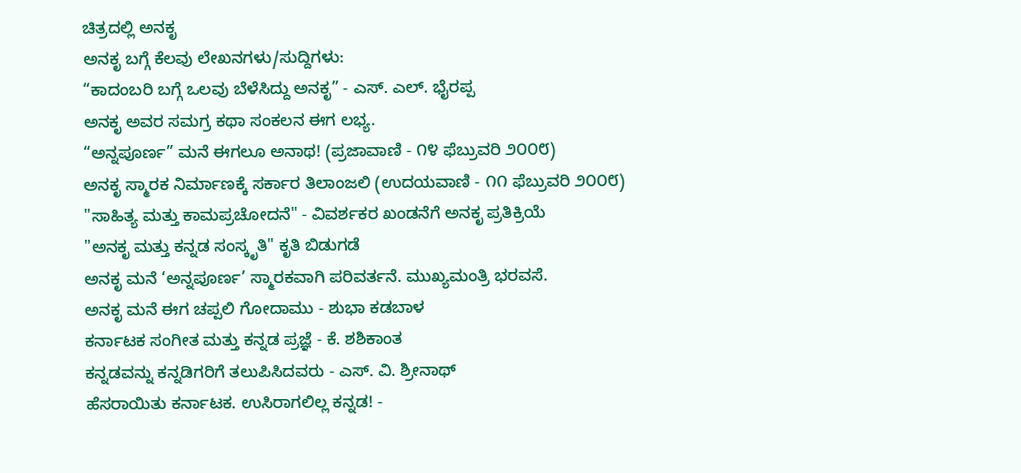ಚಿತ್ರದಲ್ಲಿ ಅನಕೃ
ಅನಕೃ ಬಗ್ಗೆ ಕೆಲವು ಲೇಖನಗಳು/ಸುದ್ದಿಗಳು:
“ಕಾದಂಬರಿ ಬಗ್ಗೆ ಒಲವು ಬೆಳೆಸಿದ್ದು ಅನಕೃ” - ಎಸ್. ಎಲ್. ಭೈರಪ್ಪ
ಅನಕೃ ಅವರ ಸಮಗ್ರ ಕಥಾ ಸಂಕಲನ ಈಗ ಲಭ್ಯ.
“ಅನ್ನಪೂರ್ಣ” ಮನೆ ಈಗಲೂ ಅನಾಥ! (ಪ್ರಜಾವಾಣಿ - ೧೪ ಫೆಬ್ರುವರಿ ೨೦೦೮)
ಅನಕೃ ಸ್ಮಾರಕ ನಿರ್ಮಾಣಕ್ಕೆ ಸರ್ಕಾರ ತಿಲಾಂಜಲಿ (ಉದಯವಾಣಿ - ೧೧ ಫೆಬ್ರುವರಿ ೨೦೦೮)
"ಸಾಹಿತ್ಯ ಮತ್ತು ಕಾಮಪ್ರಚೋದನೆ" - ವಿವರ್ಶಕರ ಖಂಡನೆಗೆ ಅನಕೃ ಪ್ರತಿಕ್ರಿಯೆ
"ಅನಕೃ ಮತ್ತು ಕನ್ನಡ ಸಂಸ್ಕೃತಿ" ಕೃತಿ ಬಿಡುಗಡೆ
ಅನಕೃ ಮನೆ ‘ಅನ್ನಪೂರ್ಣ’ ಸ್ಮಾರಕವಾಗಿ ಪರಿವರ್ತನೆ. ಮುಖ್ಯಮಂತ್ರಿ ಭರವಸೆ.
ಅನಕೃ ಮನೆ ಈಗ ಚಪ್ಪಲಿ ಗೋದಾಮು - ಶುಭಾ ಕಡಬಾಳ
ಕರ್ನಾಟಕ ಸಂಗೀತ ಮತ್ತು ಕನ್ನಡ ಪ್ರಜ್ಞೆ - ಕೆ. ಶಶಿಕಾಂತ
ಕನ್ನಡವನ್ನು ಕನ್ನಡಿಗರಿಗೆ ತಲುಪಿಸಿದವರು - ಎಸ್. ವಿ. ಶ್ರೀನಾಥ್
ಹೆಸರಾಯಿತು ಕರ್ನಾಟಕ. ಉಸಿರಾಗಲಿಲ್ಲ ಕನ್ನಡ! -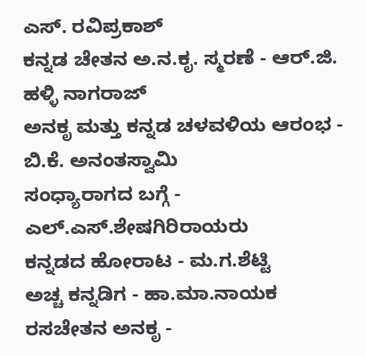ಎಸ್. ರವಿಪ್ರಕಾಶ್
ಕನ್ನಡ ಚೇತನ ಅ.ನ.ಕೃ. ಸ್ಮರಣೆ - ಆರ್.ಜಿ. ಹಳ್ಳಿ ನಾಗರಾಜ್
ಅನಕೃ ಮತ್ತು ಕನ್ನಡ ಚಳವಳಿಯ ಆರಂಭ - ಬಿ.ಕೆ. ಅನಂತಸ್ವಾಮಿ
ಸಂಧ್ಯಾರಾಗದ ಬಗ್ಗೆ - ಎಲ್.ಎಸ್.ಶೇಷಗಿರಿರಾಯರು
ಕನ್ನಡದ ಹೋರಾಟ - ಮ.ಗ.ಶೆಟ್ಟಿ
ಅಚ್ಚ ಕನ್ನಡಿಗ - ಹಾ.ಮಾ.ನಾಯಕ
ರಸಚೇತನ ಅನಕೃ -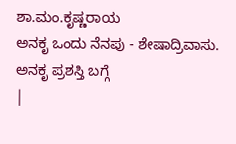ಶಾ.ಮಂ.ಕೃಷ್ಣರಾಯ
ಅನಕೃ ಒಂದು ನೆನಪು - ಶೇಷಾದ್ರಿವಾಸು.
ಅನಕೃ ಪ್ರಶಸ್ತಿ ಬಗ್ಗೆ
|